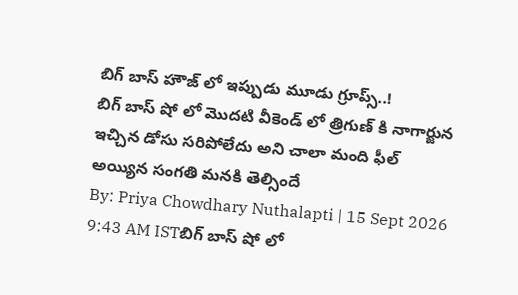బిగ్ బాస్ హౌజ్ లో ఇప్పుడు మూడు గ్రూప్స్..!
బిగ్ బాస్ షో లో మొదటి వీకెండ్ లో త్రిగుణ్ కి నాగార్జున ఇచ్చిన డోసు సరిపోలేదు అని చాలా మంది ఫీల్ అయ్యిన సంగతి మనకి తెల్సిందే
By: Priya Chowdhary Nuthalapti | 15 Sept 2026 9:43 AM ISTబిగ్ బాస్ షో లో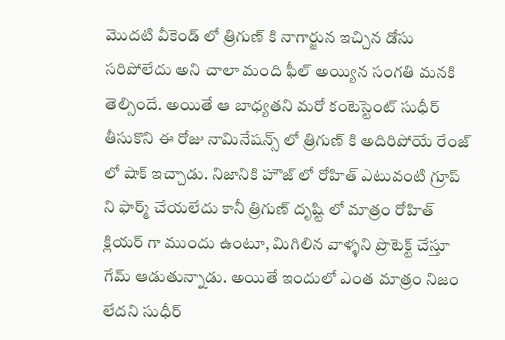మొదటి వీకెండ్ లో త్రిగుణ్ కి నాగార్జున ఇచ్చిన డోసు సరిపోలేదు అని చాలా మంది ఫీల్ అయ్యిన సంగతి మనకి తెల్సిందే. అయితే ఆ బాధ్యతని మరో కంటెస్టెంట్ సుధీర్ తీసుకొని ఈ రోజు నామినేషన్స్ లో త్రిగుణ్ కి అదిరిపోయే రేంజ్ లో షాక్ ఇచ్చాడు. నిజానికి హౌజ్ లో రోహిత్ ఎటువంటి గ్రూప్ ని ఫార్మ్ చేయలేదు కానీ త్రిగుణ్ దృష్టి లో మాత్రం రోహిత్ క్లియర్ గా ముందు ఉంటూ, మిగిలిన వాళ్ళని ప్రొటెక్ట్ చేస్తూ గేమ్ ఆడుతున్నాడు. అయితే ఇందులో ఎంత మాత్రం నిజం లేదని సుధీర్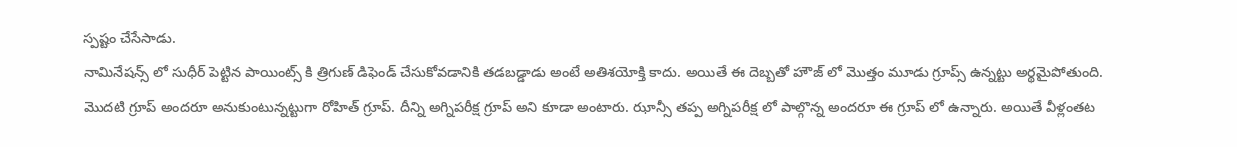స్పష్టం చేసేసాడు.
నామినేషన్స్ లో సుధీర్ పెట్టిన పాయింట్స్ కి త్రిగుణ్ డిఫెండ్ చేసుకోవడానికి తడబడ్డాడు అంటే అతిశయోక్తి కాదు. అయితే ఈ దెబ్బతో హౌజ్ లో మొత్తం మూడు గ్రూప్స్ ఉన్నట్టు అర్థమైపోతుంది.
మొదటి గ్రూప్ అందరూ అనుకుంటున్నట్టుగా రోహిత్ గ్రూప్. దీన్ని అగ్నిపరీక్ష గ్రూప్ అని కూడా అంటారు. ఝాన్సీ తప్ప అగ్నిపరీక్ష లో పాల్గొన్న అందరూ ఈ గ్రూప్ లో ఉన్నారు. అయితే వీళ్లంతట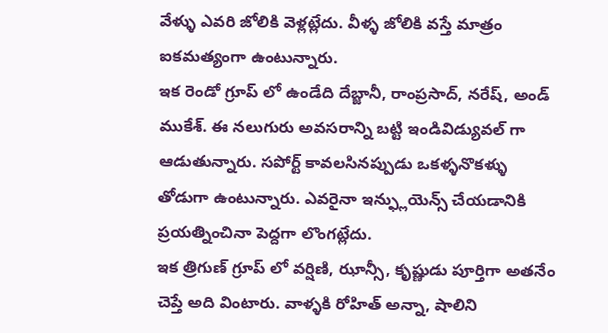వేళ్ళు ఎవరి జోలికి వెళ్లట్లేదు. వీళ్ళ జోలికి వస్తే మాత్రం ఐకమత్యంగా ఉంటున్నారు.
ఇక రెండో గ్రూప్ లో ఉండేది దేబ్జానీ, రాంప్రసాద్, నరేష్, అండ్ ముకేశ్. ఈ నలుగురు అవసరాన్ని బట్టి ఇండివిడ్యువల్ గా ఆడుతున్నారు. సపోర్ట్ కావలసినప్పుడు ఒకళ్ళనొకళ్ళు తోడుగా ఉంటున్నారు. ఎవరైనా ఇన్ఫ్లుయెన్స్ చేయడానికి ప్రయత్నించినా పెద్దగా లొంగట్లేదు.
ఇక త్రిగుణ్ గ్రూప్ లో వర్షిణి, ఝాన్సీ, కృష్ణుడు పూర్తిగా అతనేం చెప్తే అది వింటారు. వాళ్ళకి రోహిత్ అన్నా, షాలిని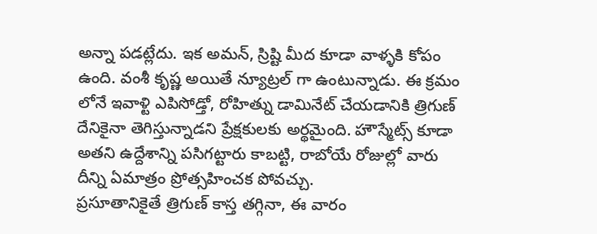అన్నా పడట్లేదు. ఇక అమన్, స్రిష్టి మీద కూడా వాళ్ళకి కోపం ఉంది. వంశీ కృష్ణ అయితే న్యూట్రల్ గా ఉంటున్నాడు. ఈ క్రమం లోనే ఇవాళ్టి ఎపిసోడ్తో, రోహిత్ను డామినేట్ చేయడానికి త్రిగుణ్ దేనికైనా తెగిస్తున్నాడని ప్రేక్షకులకు అర్థమైంది. హౌస్మేట్స్ కూడా అతని ఉద్దేశాన్ని పసిగట్టారు కాబట్టి, రాబోయే రోజుల్లో వారు దీన్ని ఏమాత్రం ప్రోత్సహించక పోవచ్చు.
ప్రసూతానికైతే త్రిగుణ్ కాస్త తగ్గినా, ఈ వారం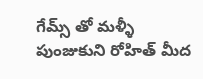గేమ్స్ తో మళ్ళీ పుంజుకుని రోహిత్ మీద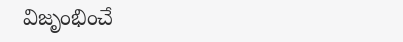విజృంభించే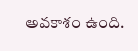అవకాశం ఉంది.